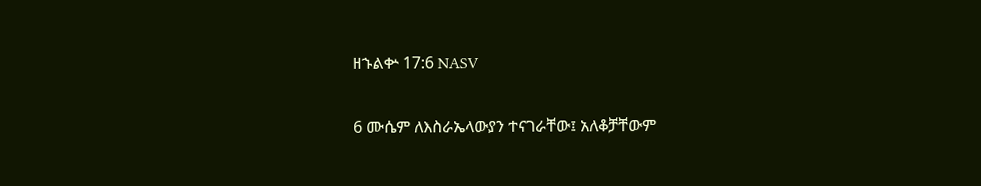ዘኁልቍ 17:6 NASV

6 ሙሴም ለእስራኤላውያን ተናገራቸው፤ አለቆቻቸውም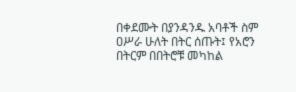በቀደሙት በያንዳንዱ አባቶች ስም ዐሥራ ሁለት በትር ሰጡት፤ የአሮን በትርም በበትሮቹ መካከል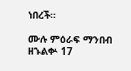ነበረች።

ሙሉ ምዕራፍ ማንበብ ዘኁልቍ 17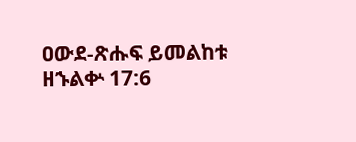ዐውደ-ጽሑፍ ይመልከቱ ዘኁልቍ 17:6